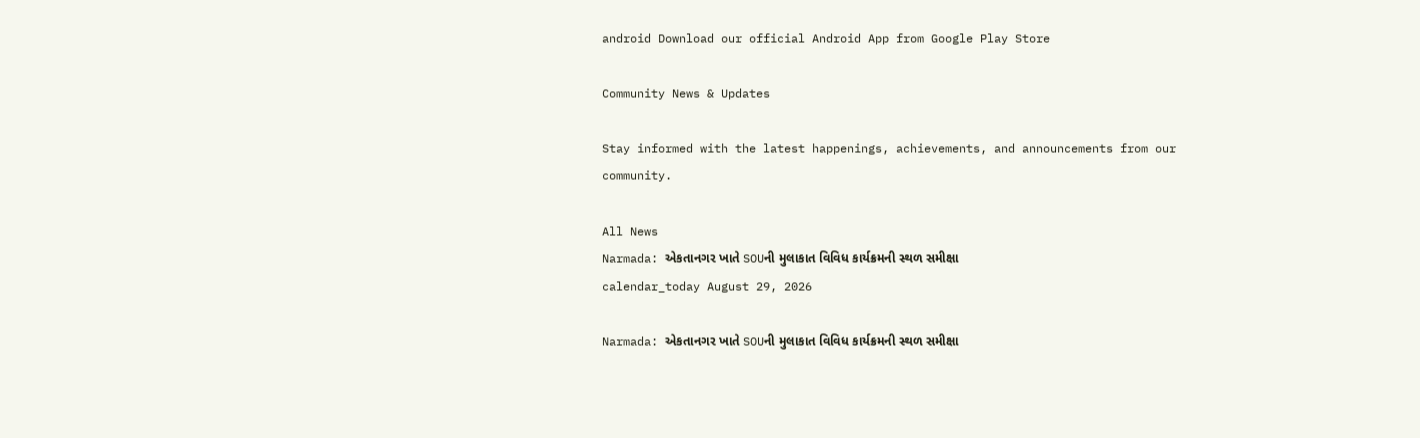android Download our official Android App from Google Play Store

Community News & Updates

Stay informed with the latest happenings, achievements, and announcements from our community.

All News
Narmada: એકતાનગર ખાતે SOUની મુલાકાત વિવિધ કાર્યક્રમની સ્થળ સમીક્ષા
calendar_today August 29, 2026

Narmada: એકતાનગર ખાતે SOUની મુલાકાત વિવિધ કાર્યક્રમની સ્થળ સમીક્ષા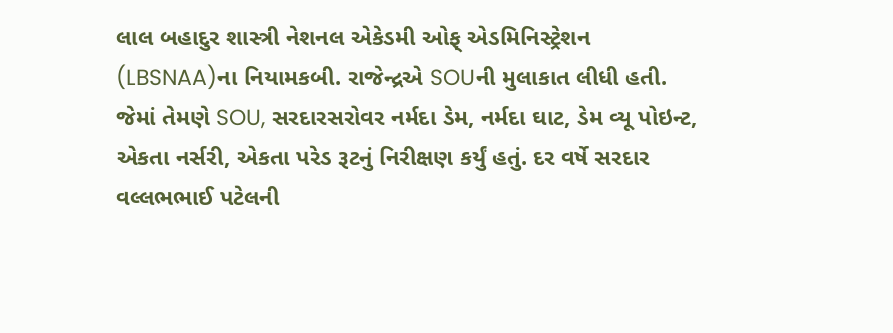લાલ બહાદુર શાસ્ત્રી નેશનલ એકેડમી ઓફ્ એડમિનિસ્ટ્રેશન (LBSNAA)ના નિયામકબી. રાજેન્દ્રએ SOUની મુલાકાત લીધી હતી. જેમાં તેમણે SOU, સરદારસરોવર નર્મદા ડેમ, નર્મદા ઘાટ, ડેમ વ્યૂ પોઇન્ટ, એકતા નર્સરી, એકતા પરેડ રૂટનું નિરીક્ષણ કર્યું હતું. દર વર્ષે સરદાર વલ્લભભાઈ પટેલની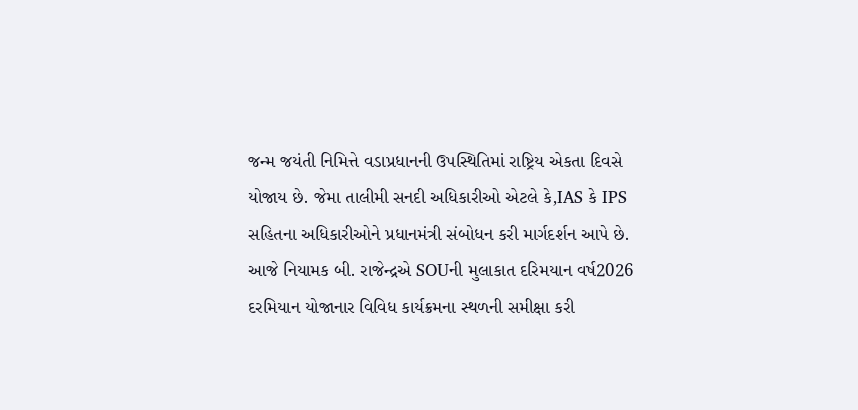જન્મ જયંતી નિમિત્તે વડાપ્રધાનની ઉપસ્થિતિમાં રાષ્ટ્રિય એકતા દિવસે યોજાય છે. જેમા તાલીમી સનદી અધિકારીઓ એટલે કે,IAS કે IPS સહિતના અધિકારીઓને પ્રધાનમંત્રી સંબોધન કરી માર્ગદર્શન આપે છે. આજે નિયામક બી. રાજેન્દ્રએ SOUની મુલાકાત દરિમયાન વર્ષ2026 દરમિયાન યોજાનાર વિવિધ કાર્યક્રમના સ્થળની સમીક્ષા કરી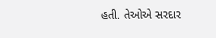હતી. તેઓએ સરદાર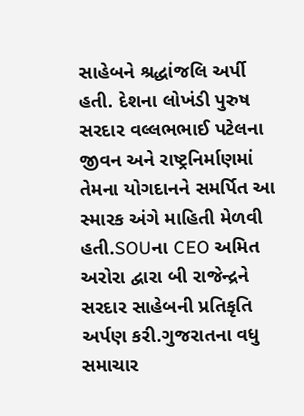સાહેબને શ્રદ્ધાંજલિ અર્પી હતી. દેશના લોખંડી પુરુષ સરદાર વલ્લભભાઈ પટેલના જીવન અને રાષ્ટ્રનિર્માણમાં તેમના યોગદાનને સમર્પિત આ સ્મારક અંગે માહિતી મેળવી હતી.SOUના CEO અમિત અરોરા દ્વારા બી રાજેન્દ્રને સરદાર સાહેબની પ્રતિકૃતિ અર્પણ કરી.ગુજરાતના વધુ સમાચાર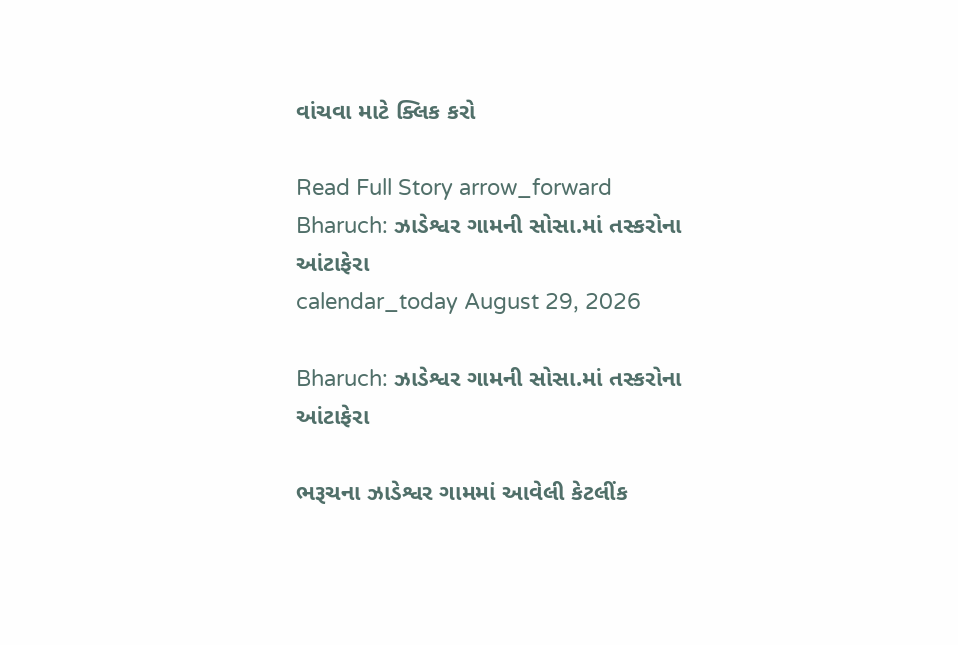વાંચવા માટે ક્લિક કરો

Read Full Story arrow_forward
Bharuch: ઝાડેશ્વર ગામની સોસા.માં તસ્કરોના આંટાફેરા
calendar_today August 29, 2026

Bharuch: ઝાડેશ્વર ગામની સોસા.માં તસ્કરોના આંટાફેરા

ભરૂચના ઝાડેશ્વર ગામમાં આવેલી કેટલીંક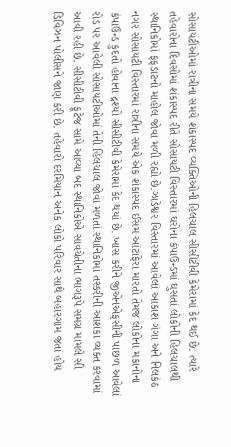સોસાયટીઓમાં રાત્રીના સમયે શંકાસ્પદ વ્યક્તિઓની હિલચાલ સીસીટીવી કેમેરામાં કેદ થઈ છે. ત્યારે તહેવારોના દિવસોમાં શંકાસ્પદ રીતે સોસાયટી વિસ્તારમાં ઘરોના કંપાઉન્ડમાં ઘુસતાં લોકોની હિલચાલથી સ્થાનિકોમાં ફફડાટનો માહોલ જોવા મળી રહ્યો છે.ઝાડેશ્વર વિસ્તારમાં આવેલાં આકાશ ગંગા અને નિલકંઠ નગર સોસાયટી વિસ્તારમાં રાત્રીના સમયે એક શંકાસ્પદ ઈસમ આંટાફેરા મારતો તેમજ લોકોના મકાનોના કંપાઉન્ડ કુદતો હોવાના દ્રશ્યો સીસીટીવી કેમેરામાં કેદ થયાં છે. ખાસ કરીને જીએનએફસીની પાછળ આવેલાં રોડ પર આવેલી સોસાયટીઓમાં તેની હિલચાલ જોવા મળતાં સ્થાનિકોમાં તસ્કરીની આશંકા વ્યક્ત કરવામાં આવી રહી છે. સીસીટીવી ફૂટેજ સામે આવ્યા બદ સ્થાનિકોએ સાવચેતીના ભાગરૂપે સમગ્ર મામલે સી ડિવિઝન પોલીસને જાણ કરી છે. તહેવારો દરમિયાન અનેક લોકો પરિવાર સાથે બહારગામ જતાં હોય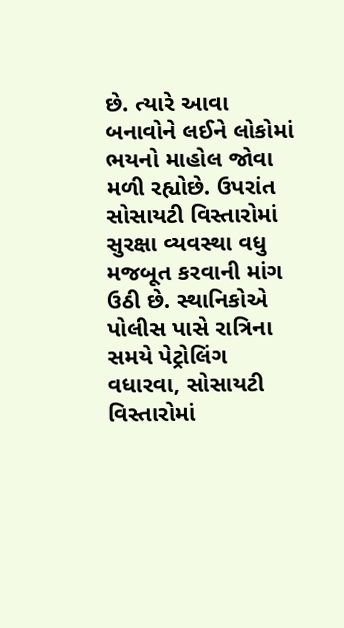છે. ત્યારે આવા બનાવોને લઈને લોકોમાં ભયનો માહોલ જોવા મળી રહ્યોછે. ઉપરાંત સોસાયટી વિસ્તારોમાં સુરક્ષા વ્યવસ્થા વધુ મજબૂત કરવાની માંગ ઉઠી છે. સ્થાનિકોએ પોલીસ પાસે રાત્રિના સમયે પેટ્રોલિંગ વધારવા, સોસાયટી વિસ્તારોમાં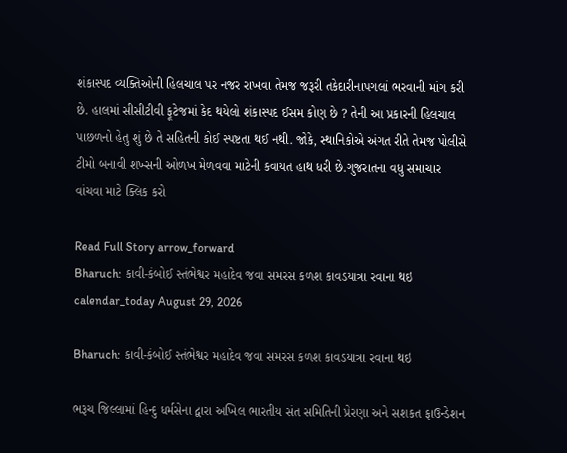શંકાસ્પદ વ્યક્તિઓની હિલચાલ પર નજર રાખવા તેમજ જરૂરી તકેદારીનાપગલાં ભરવાની માંગ કરી છે. હાલમાં સીસીટીવી ફૂટેજમાં કેદ થયેલો શંકાસ્પદ ઈસમ કોણ છે ? તેની આ પ્રકારની હિલચાલ પાછળનો હેતુ શું છે તે સહિતની કોઈ સ્પષ્ટતા થઈ નથી. જોકે, સ્થાનિકોએ અંગત રીતે તેમજ પોલીસે ટીમો બનાવી શખ્સની ઓળખ મેળવવા માટેની કવાયત હાથ ધરી છે.ગુજરાતના વધુ સમાચાર વાંચવા માટે ક્લિક કરો

Read Full Story arrow_forward
Bharuch: કાવી-કંબોઈ સ્તંભેશ્વર મહાદેવ જવા સમરસ કળશ કાવડયાત્રા રવાના થઇ
calendar_today August 29, 2026

Bharuch: કાવી-કંબોઈ સ્તંભેશ્વર મહાદેવ જવા સમરસ કળશ કાવડયાત્રા રવાના થઇ

ભરૂચ જિલ્લામાં હિન્દુ ધર્મસેના દ્વારા અખિલ ભારતીય સંત સમિતિની પ્રેરણા અને સશકત ફાઉન્ડેશન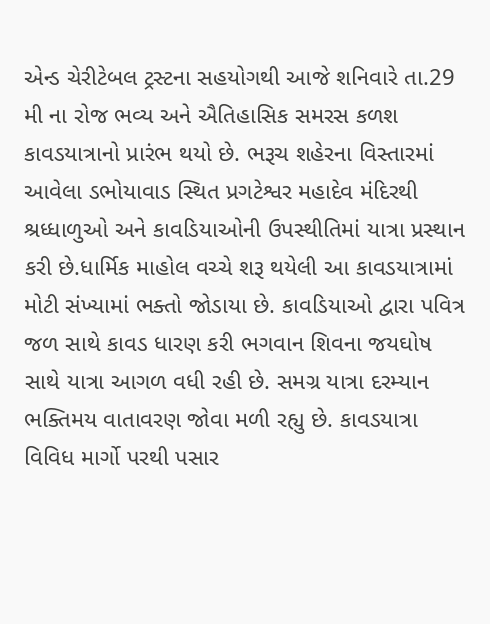એન્ડ ચેરીટેબલ ટ્રસ્ટના સહયોગથી આજે શનિવારે તા.29 મી ના રોજ ભવ્ય અને ઐતિહાસિક સમરસ કળશ કાવડયાત્રાનો પ્રારંભ થયો છે. ભરૂચ શહેરના વિસ્તારમાં આવેલા ડભોયાવાડ સ્થિત પ્રગટેશ્વર મહાદેવ મંદિરથી શ્રધ્ધાળુઓ અને કાવડિયાઓની ઉપસ્થીતિમાં યાત્રા પ્રસ્થાન કરી છે.ધાર્મિક માહોલ વચ્ચે શરૂ થયેલી આ કાવડયાત્રામાં મોટી સંખ્યામાં ભક્તો જોડાયા છે. કાવડિયાઓ દ્વારા પવિત્ર જળ સાથે કાવડ ધારણ કરી ભગવાન શિવના જયઘોષ સાથે યાત્રા આગળ વધી રહી છે. સમગ્ર યાત્રા દરમ્યાન ભક્તિમય વાતાવરણ જોવા મળી રહ્યુ છે. કાવડયાત્રા વિવિધ માર્ગો પરથી પસાર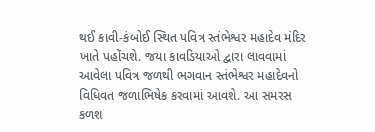થઈ કાવી-કંબોઈ સ્થિત પવિત્ર સ્તંભેશ્વર મહાદેવ મંદિર ખાતે પહોંચશે. જયા કાવડિયાઓ દ્વારા લાવવામાં આવેલા પવિત્ર જળથી ભગવાન સ્તંભેશ્વર મહાદેવનો વિધિવત જળાભિષેક કરવામાં આવશે. આ સમરસ કળશ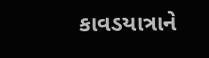કાવડયાત્રાને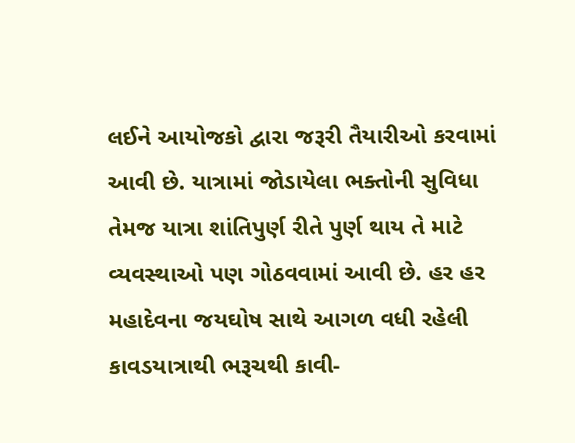લઈને આયોજકો દ્વારા જરૂરી તૈયારીઓ કરવામાં આવી છે. યાત્રામાં જોડાયેલા ભક્તોની સુવિધા તેમજ યાત્રા શાંતિપુર્ણ રીતે પુર્ણ થાય તે માટે વ્યવસ્થાઓ પણ ગોઠવવામાં આવી છે. હર હર મહાદેવના જયઘોષ સાથે આગળ વધી રહેલી કાવડયાત્રાથી ભરૂચથી કાવી-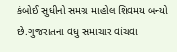કંબોઈ સુધીનો સમગ્ર માહોલ શિવમય બન્યો છે.ગુજરાતના વધુ સમાચાર વાંચવા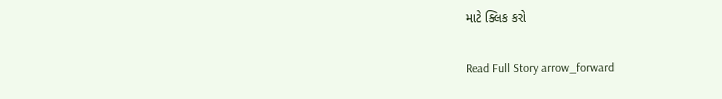માટે ક્લિક કરો

Read Full Story arrow_forward